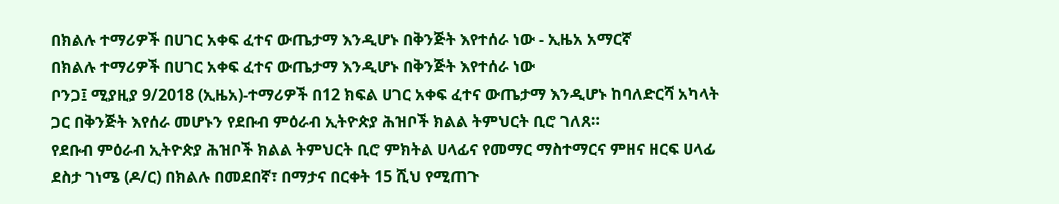በክልሉ ተማሪዎች በሀገር አቀፍ ፈተና ውጤታማ እንዲሆኑ በቅንጅት እየተሰራ ነው - ኢዜአ አማርኛ
በክልሉ ተማሪዎች በሀገር አቀፍ ፈተና ውጤታማ እንዲሆኑ በቅንጅት እየተሰራ ነው
ቦንጋ፤ ሚያዚያ 9/2018 (ኢዜአ)-ተማሪዎች በ12 ክፍል ሀገር አቀፍ ፈተና ውጤታማ እንዲሆኑ ከባለድርሻ አካላት ጋር በቅንጅት እየሰራ መሆኑን የደቡብ ምዕራብ ኢትዮጵያ ሕዝቦች ክልል ትምህርት ቢሮ ገለጸ።
የደቡብ ምዕራብ ኢትዮጵያ ሕዝቦች ክልል ትምህርት ቢሮ ምክትል ሀላፊና የመማር ማስተማርና ምዘና ዘርፍ ሀላፊ ደስታ ገነሜ (ዶ/ር) በክልሉ በመደበኛ፣ በማታና በርቀት 15 ሺህ የሚጠጉ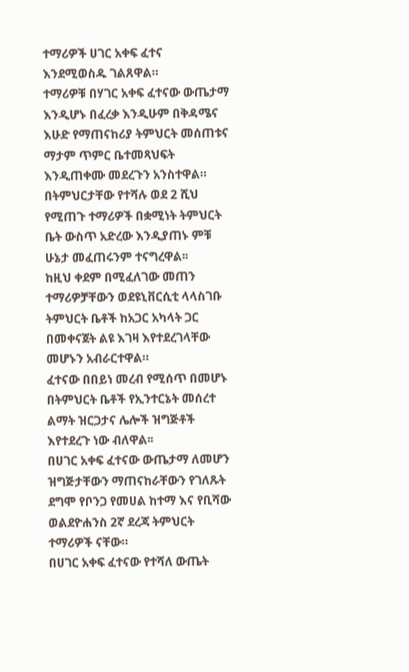ተማሪዎች ሀገር አቀፍ ፈተና እንደሚወስዱ ገልጸዋል።
ተማሪዎቹ በሃገር አቀፍ ፈተናው ውጤታማ እንዲሆኑ በፈረቃ እንዲሁም በቅዳሜና እሁድ የማጠናከሪያ ትምህርት መሰጠቱና ማታም ጥምር ቤተመጻህፍት እንዲጠቀሙ መደረጉን አንስተዋል።
በትምህርታቸው የተሻሉ ወደ 2 ሺህ የሚጠጉ ተማሪዎች በቋሚነት ትምህርት ቤት ውስጥ አድረው እንዲያጠኑ ምቹ ሁኔታ መፈጠሩንም ተናግረዋል፡፡
ከዚህ ቀደም በሚፈለገው መጠን ተማሪዎቻቸውን ወደዩኒቨርሲቲ ላላስገቡ ትምህርት ቤቶች ከአጋር አካላት ጋር በመቀናጀት ልዩ እገዛ እየተደረገላቸው መሆኑን አብራርተዋል።
ፈተናው በበይነ መረብ የሚሰጥ በመሆኑ በትምህርት ቤቶች የኢንተርኔት መሰረተ ልማት ዝርጋታና ሌሎች ዝግጅቶች እየተደረጉ ነው ብለዋል፡፡
በሀገር አቀፍ ፈተናው ውጤታማ ለመሆን ዝግጅታቸውን ማጠናከራቸውን የገለጹት ደግሞ የቦንጋ የመሀል ከተማ እና የቢሻው ወልደዮሐንስ 2ኛ ደረጃ ትምህርት ተማሪዎች ናቸው።
በሀገር አቀፍ ፈተናው የተሻለ ውጤት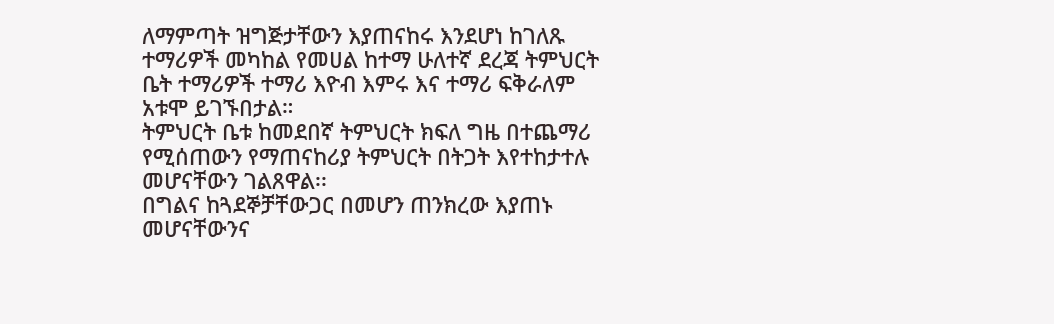ለማምጣት ዝግጅታቸውን እያጠናከሩ እንደሆነ ከገለጹ ተማሪዎች መካከል የመሀል ከተማ ሁለተኛ ደረጃ ትምህርት ቤት ተማሪዎች ተማሪ እዮብ እምሩ እና ተማሪ ፍቅራለም አቱሞ ይገኙበታል።
ትምህርት ቤቱ ከመደበኛ ትምህርት ክፍለ ግዜ በተጨማሪ የሚሰጠውን የማጠናከሪያ ትምህርት በትጋት እየተከታተሉ መሆናቸውን ገልጸዋል፡፡
በግልና ከጓደኞቻቸውጋር በመሆን ጠንክረው እያጠኑ መሆናቸውንና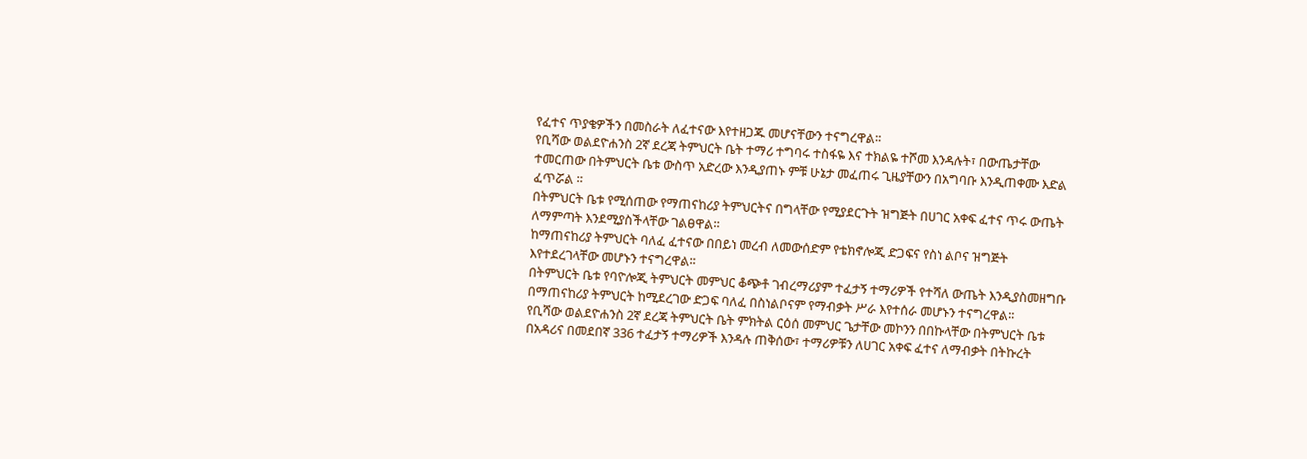የፈተና ጥያቄዎችን በመስራት ለፈተናው እየተዘጋጁ መሆናቸውን ተናግረዋል፡፡
የቢሻው ወልደዮሐንስ 2ኛ ደረጃ ትምህርት ቤት ተማሪ ተግባሩ ተስፋዬ እና ተክልዬ ተሾመ እንዳሉት፣ በውጤታቸው ተመርጠው በትምህርት ቤቱ ውስጥ አድረው እንዲያጠኑ ምቹ ሁኔታ መፈጠሩ ጊዜያቸውን በአግባቡ እንዲጠቀሙ እድል ፈጥሯል ።
በትምህርት ቤቱ የሚሰጠው የማጠናከሪያ ትምህርትና በግላቸው የሚያደርጉት ዝግጅት በሀገር አቀፍ ፈተና ጥሩ ውጤት ለማምጣት እንደሚያስችላቸው ገልፀዋል።
ከማጠናከሪያ ትምህርት ባለፈ ፈተናው በበይነ መረብ ለመውሰድም የቴክኖሎጂ ድጋፍና የስነ ልቦና ዝግጅት እየተደረገላቸው መሆኑን ተናግረዋል፡፡
በትምህርት ቤቱ የባዮሎጂ ትምህርት መምህር ቆጭቶ ገብረማሪያም ተፈታኝ ተማሪዎች የተሻለ ውጤት እንዲያስመዘግቡ በማጠናከሪያ ትምህርት ከሚደረገው ድጋፍ ባለፈ በስነልቦናም የማብቃት ሥራ እየተሰራ መሆኑን ተናግረዋል፡፡
የቢሻው ወልደዮሐንስ 2ኛ ደረጃ ትምህርት ቤት ምክትል ርዕሰ መምህር ጌታቸው መኮንን በበኩላቸው በትምህርት ቤቱ በአዳሪና በመደበኛ 336 ተፈታኝ ተማሪዎች እንዳሉ ጠቅሰው፣ ተማሪዎቹን ለሀገር አቀፍ ፈተና ለማብቃት በትኩረት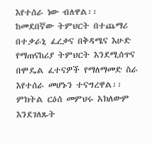እየተሰራ ነው ብለዋል፡፡
ከመደበኛው ትምህርት በተጨማሪ በተቃራኒ ፈረቃና በቅዳሜና እሁድ የማጠናከሪያ ትምህርት እንደሚሰጥና በሞዴል ፈተናዎች የማለማመድ ስራ እየተሰራ መሆኑን ተናግረዋል፡፡
ምክትል ርዕሰ መምህሩ አክለውም እንደገለጹት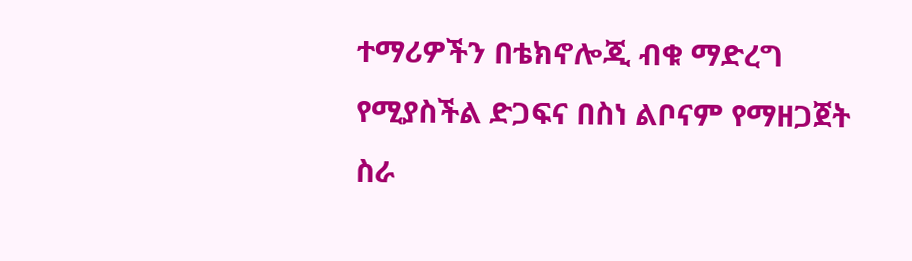ተማሪዎችን በቴክኖሎጂ ብቁ ማድረግ የሚያስችል ድጋፍና በስነ ልቦናም የማዘጋጀት ስራ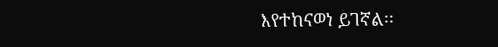እየተከናወነ ይገኛል፡፡